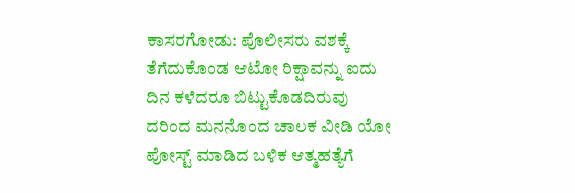ಕಾಸರಗೋಡು: ಪೊಲೀಸರು ವಶಕ್ಕೆ ತೆಗೆದುಕೊಂಡ ಆಟೋ ರಿಕ್ಷಾವನ್ನು ಐದು ದಿನ ಕಳೆದರೂ ಬಿಟ್ಟುಕೊಡದಿರುವು ದರಿಂದ ಮನನೊಂದ ಚಾಲಕ ವೀಡಿ ಯೋ ಪೋಸ್ಟ್ ಮಾಡಿದ ಬಳಿಕ ಆತ್ಮಹತ್ಯೆಗೆ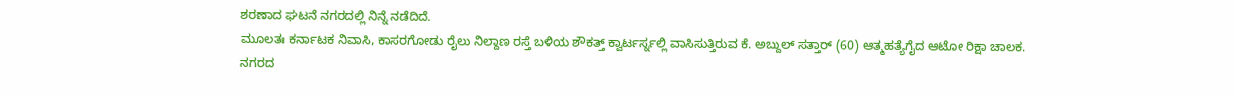ಶರಣಾದ ಘಟನೆ ನಗರದಲ್ಲಿ ನಿನ್ನೆ ನಡೆದಿದೆ.
ಮೂಲತಃ ಕರ್ನಾಟಕ ನಿವಾಸಿ, ಕಾಸರಗೋಡು ರೈಲು ನಿಲ್ದಾಣ ರಸ್ತೆ ಬಳಿಯ ಶೌಕತ್ತ್ ಕ್ವಾರ್ಟರ್ಸ್ನಲ್ಲಿ ವಾಸಿಸುತ್ತಿರುವ ಕೆ. ಅಬ್ದುಲ್ ಸತ್ತಾರ್ (60) ಆತ್ಮಹತ್ಯೆಗೈದ ಆಟೋ ರಿಕ್ಷಾ ಚಾಲಕ.
ನಗರದ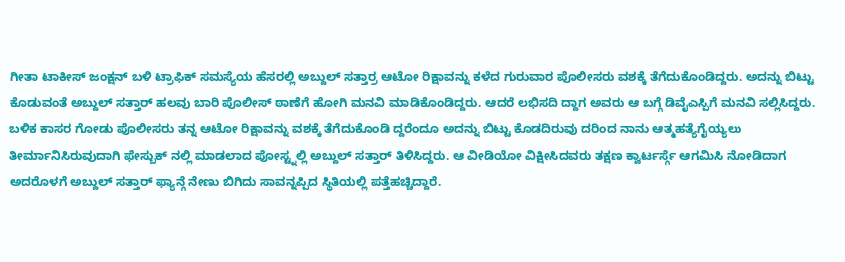ಗೀತಾ ಟಾಕೀಸ್ ಜಂಕ್ಷನ್ ಬಳಿ ಟ್ರಾಫಿಕ್ ಸಮಸ್ಯೆಯ ಹೆಸರಲ್ಲಿ ಅಬ್ದುಲ್ ಸತ್ತಾರ್ರ ಆಟೋ ರಿಕ್ಷಾವನ್ನು ಕಳೆದ ಗುರುವಾರ ಪೊಲೀಸರು ವಶಕ್ಕೆ ತೆಗೆದುಕೊಂಡಿದ್ದರು. ಅದನ್ನು ಬಿಟ್ಟು ಕೊಡುವಂತೆ ಅಬ್ದುಲ್ ಸತ್ತಾರ್ ಹಲವು ಬಾರಿ ಪೊಲೀಸ್ ಠಾಣೆಗೆ ಹೋಗಿ ಮನವಿ ಮಾಡಿಕೊಂಡಿದ್ದರು. ಆದರೆ ಲಭಿಸದಿ ದ್ದಾಗ ಅವರು ಆ ಬಗ್ಗೆ ಡಿವೈಎಸ್ಪಿಗೆ ಮನವಿ ಸಲ್ಲಿಸಿದ್ದರು. ಬಳಿಕ ಕಾಸರ ಗೋಡು ಪೊಲೀಸರು ತನ್ನ ಆಟೋ ರಿಕ್ಷಾವನ್ನು ವಶಕ್ಕೆ ತೆಗೆದುಕೊಂಡಿ ದ್ದರೆಂದೂ ಅದನ್ನು ಬಿಟ್ಟು ಕೊಡದಿರುವು ದರಿಂದ ನಾನು ಆತ್ಮಹತ್ಯೆಗೈಯ್ಯಲು ತೀರ್ಮಾನಿಸಿರುವುದಾಗಿ ಫೇಸ್ಬುಕ್ ನಲ್ಲಿ ಮಾಡಲಾದ ಪೋಸ್ಟ್ನಲ್ಲಿ ಅಬ್ದುಲ್ ಸತ್ತಾರ್ ತಿಳಿಸಿದ್ದರು. ಆ ವೀಡಿಯೋ ವಿಕ್ಷೀಸಿದವರು ತಕ್ಷಣ ಕ್ವಾರ್ಟರ್ಸ್ಗೆ ಆಗಮಿಸಿ ನೋಡಿದಾಗ ಅದರೊಳಗೆ ಅಬ್ದುಲ್ ಸತ್ತಾರ್ ಫ್ಯಾನ್ಗೆ ನೇಣು ಬಿಗಿದು ಸಾವನ್ನಪ್ಪಿದ ಸ್ಥಿತಿಯಲ್ಲಿ ಪತ್ತೆಹಚ್ಚಿದ್ದಾರೆ.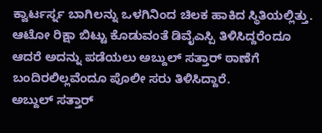ಕ್ವಾರ್ಟರ್ಸ್ನ ಬಾಗಿಲನ್ನು ಒಳಗಿನಿಂದ ಚಿಲಕ ಹಾಕಿದ ಸ್ಥಿತಿಯಲ್ಲಿತ್ತು. ಆಟೋ ರಿಕ್ಷಾ ಬಿಟ್ಟು ಕೊಡುವಂತೆ ಡಿವೈಎಸ್ಪಿ ತಿಳಿಸಿದ್ದರೆಂದೂ ಆದರೆ ಅದನ್ನು ಪಡೆಯಲು ಅಬ್ದುಲ್ ಸತ್ತಾರ್ ಠಾಣೆಗೆ ಬಂದಿರಲಿಲ್ಲವೆಂದೂ ಪೊಲೀ ಸರು ತಿಳಿಸಿದ್ದಾರೆ.
ಅಬ್ದುಲ್ ಸತ್ತಾರ್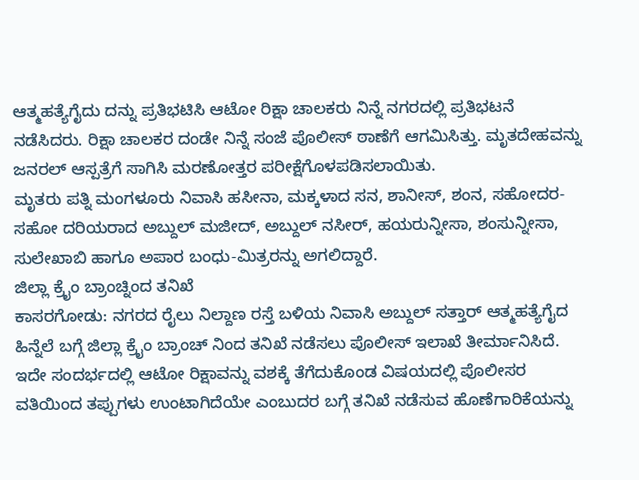ಆತ್ಮಹತ್ಯೆಗೈದು ದನ್ನು ಪ್ರತಿಭಟಿಸಿ ಆಟೋ ರಿಕ್ಷಾ ಚಾಲಕರು ನಿನ್ನೆ ನಗರದಲ್ಲಿ ಪ್ರತಿಭಟನೆ ನಡೆಸಿದರು. ರಿಕ್ಷಾ ಚಾಲಕರ ದಂಡೇ ನಿನ್ನೆ ಸಂಜೆ ಪೊಲೀಸ್ ಠಾಣೆಗೆ ಆಗಮಿಸಿತ್ತು. ಮೃತದೇಹವನ್ನು ಜನರಲ್ ಆಸ್ಪತ್ರೆಗೆ ಸಾಗಿಸಿ ಮರಣೋತ್ತರ ಪರೀಕ್ಷೆಗೊಳಪಡಿಸಲಾಯಿತು.
ಮೃತರು ಪತ್ನಿ ಮಂಗಳೂರು ನಿವಾಸಿ ಹಸೀನಾ, ಮಕ್ಕಳಾದ ಸನ, ಶಾನೀಸ್, ಶಂನ, ಸಹೋದರ-ಸಹೋ ದರಿಯರಾದ ಅಬ್ದುಲ್ ಮಜೀದ್, ಅಬ್ದುಲ್ ನಸೀರ್, ಹಯರುನ್ನೀಸಾ, ಶಂಸುನ್ನೀಸಾ, ಸುಲೇಖಾಬಿ ಹಾಗೂ ಅಪಾರ ಬಂಧು-ಮಿತ್ರರನ್ನು ಅಗಲಿದ್ದಾರೆ.
ಜಿಲ್ಲಾ ಕ್ರೈಂ ಬ್ರಾಂಚ್ನಿಂದ ತನಿಖೆ
ಕಾಸರಗೋಡು: ನಗರದ ರೈಲು ನಿಲ್ದಾಣ ರಸ್ತೆ ಬಳಿಯ ನಿವಾಸಿ ಅಬ್ದುಲ್ ಸತ್ತಾರ್ ಆತ್ಮಹತ್ಯೆಗೈದ ಹಿನ್ನೆಲೆ ಬಗ್ಗೆ ಜಿಲ್ಲಾ ಕ್ರೈಂ ಬ್ರಾಂಚ್ ನಿಂದ ತನಿಖೆ ನಡೆಸಲು ಪೊಲೀಸ್ ಇಲಾಖೆ ತೀರ್ಮಾನಿಸಿದೆ.
ಇದೇ ಸಂದರ್ಭದಲ್ಲಿ ಆಟೋ ರಿಕ್ಷಾವನ್ನು ವಶಕ್ಕೆ ತೆಗೆದುಕೊಂಡ ವಿಷಯದಲ್ಲಿ ಪೊಲೀಸರ ವತಿಯಿಂದ ತಪ್ಪುಗಳು ಉಂಟಾಗಿದೆಯೇ ಎಂಬುದರ ಬಗ್ಗೆ ತನಿಖೆ ನಡೆಸುವ ಹೊಣೆಗಾರಿಕೆಯನ್ನು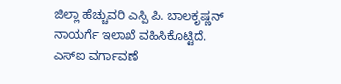ಜಿಲ್ಲಾ ಹೆಚ್ಚುವರಿ ಎಸ್ಪಿ ಪಿ. ಬಾಲಕೃಷ್ಣನ್ ನಾಯರ್ಗೆ ಇಲಾಖೆ ವಹಿಸಿಕೊಟ್ಟಿದೆ.
ಎಸ್ಐ ವರ್ಗಾವಣೆ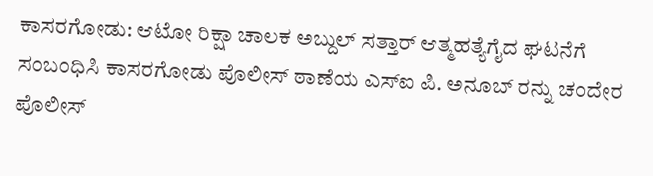ಕಾಸರಗೋಡು: ಆಟೋ ರಿಕ್ಷಾ ಚಾಲಕ ಅಬ್ದುಲ್ ಸತ್ತಾರ್ ಆತ್ಮಹತ್ಯೆಗೈದ ಘಟನೆಗೆ ಸಂಬಂಧಿಸಿ ಕಾಸರಗೋಡು ಪೊಲೀಸ್ ಠಾಣೆಯ ಎಸ್ಐ ಪಿ. ಅನೂಬ್ ರನ್ನು ಚಂದೇರ ಪೊಲೀಸ್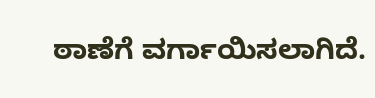ಠಾಣೆಗೆ ವರ್ಗಾಯಿಸಲಾಗಿದೆ.